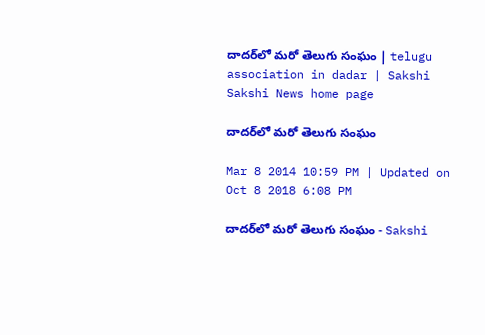దాదర్‌లో మరో తెలుగు సంఘం | telugu association in dadar | Sakshi
Sakshi News home page

దాదర్‌లో మరో తెలుగు సంఘం

Mar 8 2014 10:59 PM | Updated on Oct 8 2018 6:08 PM

దాదర్‌లో మరో తెలుగు సంఘం - Sakshi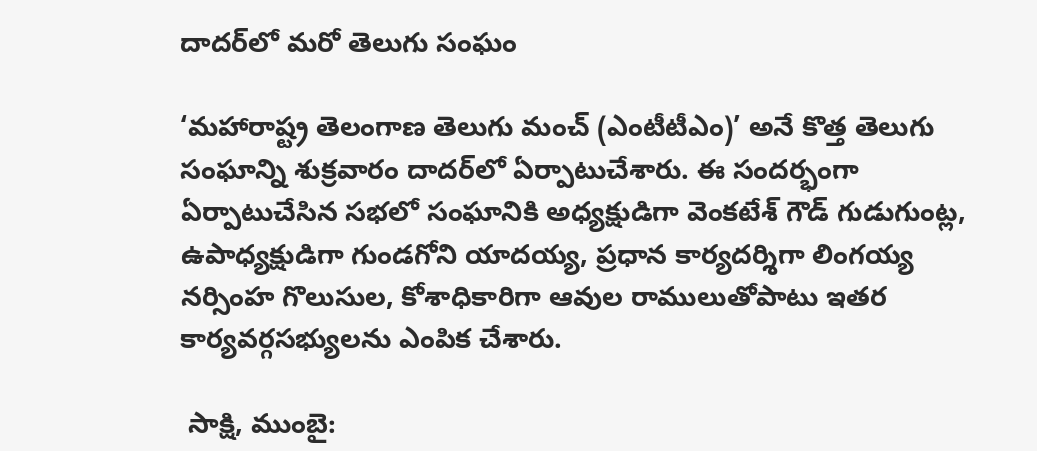దాదర్‌లో మరో తెలుగు సంఘం

‘మహారాష్ట్ర తెలంగాణ తెలుగు మంచ్ (ఎంటీటీఎం)’ అనే కొత్త తెలుగు సంఘాన్ని శుక్రవారం దాదర్‌లో ఏర్పాటుచేశారు. ఈ సందర్భంగా ఏర్పాటుచేసిన సభలో సంఘానికి అధ్యక్షుడిగా వెంకటేశ్ గౌడ్ గుడుగుంట్ల, ఉపాధ్యక్షుడిగా గుండగోని యాదయ్య, ప్రధాన కార్యదర్శిగా లింగయ్య నర్సింహ గొలుసుల, కోశాధికారిగా ఆవుల రాములుతోపాటు ఇతర కార్యవర్గసభ్యులను ఎంపిక చేశారు.

 సాక్షి, ముంబై: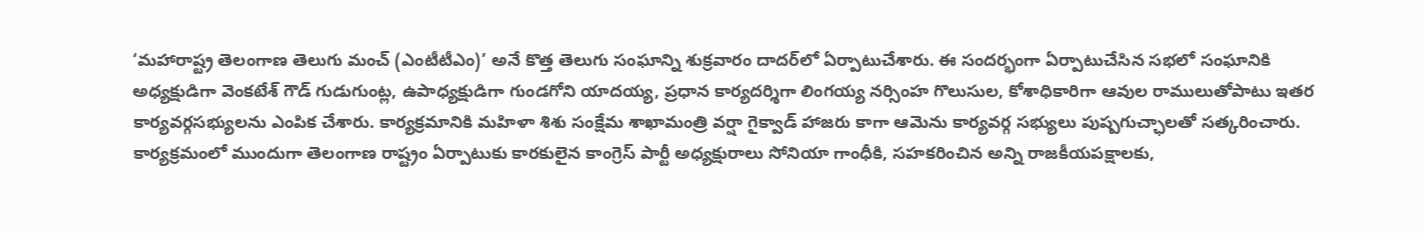‘మహారాష్ట్ర తెలంగాణ తెలుగు మంచ్ (ఎంటీటీఎం)’ అనే కొత్త తెలుగు సంఘాన్ని శుక్రవారం దాదర్‌లో ఏర్పాటుచేశారు. ఈ సందర్భంగా ఏర్పాటుచేసిన సభలో సంఘానికి అధ్యక్షుడిగా వెంకటేశ్ గౌడ్ గుడుగుంట్ల, ఉపాధ్యక్షుడిగా గుండగోని యాదయ్య, ప్రధాన కార్యదర్శిగా లింగయ్య నర్సింహ గొలుసుల, కోశాధికారిగా ఆవుల రాములుతోపాటు ఇతర కార్యవర్గసభ్యులను ఎంపిక చేశారు. కార్యక్రమానికి మహిళా శిశు సంక్షేమ శాఖామంత్రి వర్షా గైక్వాడ్ హాజరు కాగా ఆమెను కార్యవర్గ సభ్యులు పుష్పగుచ్ఛాలతో సత్కరించారు. కార్యక్రమంలో ముందుగా తెలంగాణ రాష్ట్రం ఏర్పాటుకు కారకులైన కాంగ్రెస్ పార్టీ అధ్యక్షురాలు సోనియా గాంధీకి, సహకరించిన అన్ని రాజకీయపక్షాలకు,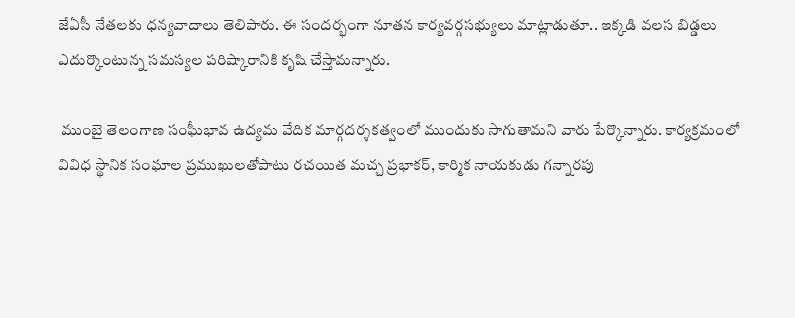జేఏసీ నేతలకు ధన్యవాదాలు తెలిపారు. ఈ సందర్భంగా నూతన కార్యవర్గసభ్యులు మాట్లాడుతూ.. ఇక్కడి వలస బిడ్డలు ఎదుర్కొంటున్న సమస్యల పరిష్కారానికి కృషి చేస్తామన్నారు.

 ముంబై తెలంగాణ సంఘీభావ ఉద్యమ వేదిక మార్గదర్శకత్వంలో ముందుకు సాగుతామని వారు పేర్కొన్నారు. కార్యక్రమంలో వివిధ స్థానిక సంఘాల ప్రముఖులతోపాటు రచయిత మచ్చ ప్రభాకర్, కార్మిక నాయకుడు గన్నారపు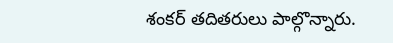శంకర్ తదితరులు పాల్గొన్నారు.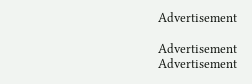Advertisement

Advertisement
Advertisement